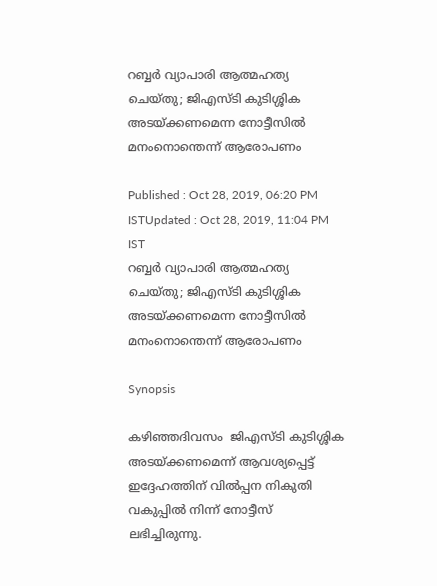റബ്ബര്‍ വ്യാപാരി ആത്മഹത്യ ചെയ്തു; ജിഎസ്ടി കുടിശ്ശിക അടയ്ക്കണമെന്ന നോട്ടീസില്‍ മനംനൊന്തെന്ന് ആരോപണം

Published : Oct 28, 2019, 06:20 PM ISTUpdated : Oct 28, 2019, 11:04 PM IST
റബ്ബര്‍ വ്യാപാരി ആത്മഹത്യ ചെയ്തു; ജിഎസ്ടി കുടിശ്ശിക അടയ്ക്കണമെന്ന നോട്ടീസില്‍ മനംനൊന്തെന്ന് ആരോപണം

Synopsis

കഴിഞ്ഞദിവസം  ജിഎസ്‍ടി കുടിശ്ശിക അടയ്ക്കണമെന്ന് ആവശ്യപ്പെട്ട് ഇദ്ദേഹത്തിന് വിൽപ്പന നികുതി വകുപ്പില്‍ നിന്ന് നോട്ടീസ് ലഭിച്ചിരുന്നു.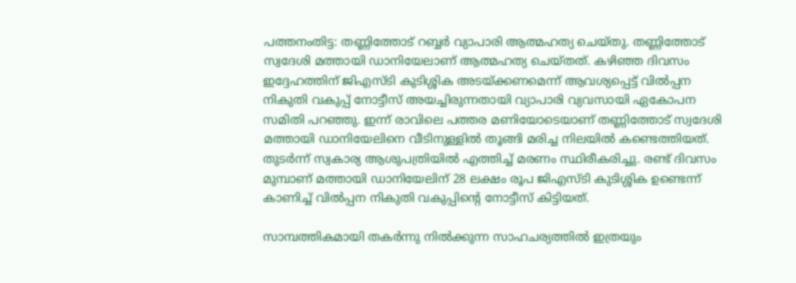പത്തനംതിട്ട: തണ്ണിത്തോട് റബ്ബർ വ്യാപാരി ആത്മഹത്യ ചെയ്തു. തണ്ണിത്തോട് സ്വദേശി മത്തായി ഡാനിയേലാണ് ആത്മഹത്യ ചെയ്തത്. കഴിഞ്ഞ ദിവസം ഇദ്ദേഹത്തിന് ജിഎസ്‍ടി കുടിശ്ശിക അടയ്ക്കണമെന്ന് ആവശ്യപ്പെട്ട് വിൽപ്പന നികുതി വകുപ്പ് നോട്ടീസ് അയച്ചിരുന്നതായി വ്യാപാരി വ്യവസായി ഏകോപന സമിതി പറഞ്ഞു. ഇന്ന് രാവിലെ പത്തര മണിയോടെയാണ് തണ്ണിത്തോട് സ്വദേശി മത്തായി ഡാനിയേലിനെ വീടിനുള്ളില്‍ തൂങ്ങി മരിച്ച നിലയിൽ കണ്ടെത്തിയത്. തുടർന്ന് സ്വകാര്യ ആശുപത്രിയിൽ എത്തിച്ച് മരണം സ്ഥിരീകരിച്ചു. രണ്ട് ദിവസം മുമ്പാണ് മത്തായി ഡാനിയേലിന് 28 ലക്ഷം രൂപ ജിഎസ്‍ടി കുടിശ്ശിക ഉണ്ടെന്ന് കാണിച്ച് വിൽപ്പന നികുതി വകുപ്പിന്‍റെ നോട്ടീസ് കിട്ടിയത്.

സാമ്പത്തികമായി തകർന്നു നിൽക്കുന്ന സാഹചര്യത്തിൽ ഇത്രയും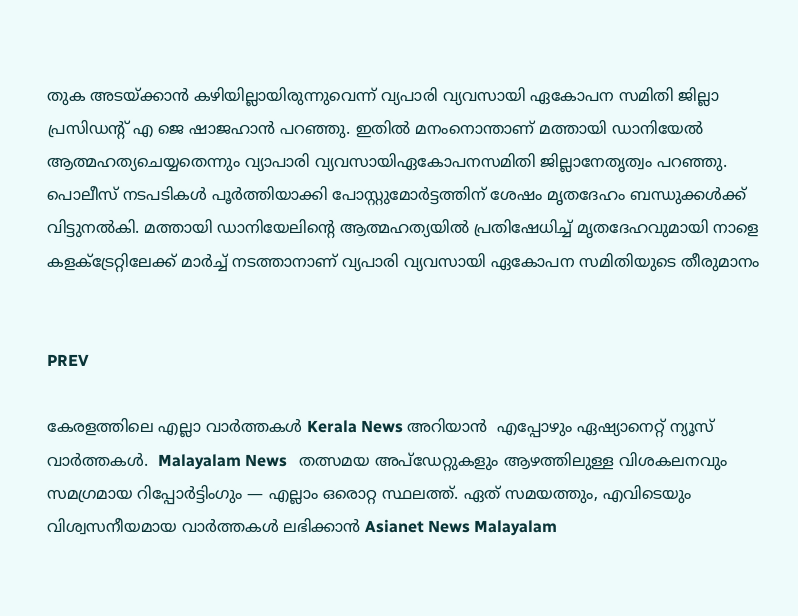തുക അടയ്ക്കാൻ കഴിയില്ലായിരുന്നുവെന്ന് വ്യപാരി വ്യവസായി ഏകോപന സമിതി ജില്ലാ പ്രസിഡന്‍റ് എ ജെ ഷാജഹാൻ പറഞ്ഞു. ഇതില്‍ മനംനൊന്താണ് മത്തായി ഡാനിയേല്‍ ആത്മഹത്യചെയ്യതെന്നും വ്യാപാരി വ്യവസായിഏകോപനസമിതി ജില്ലാനേതൃത്വം പറഞ്ഞു. പൊലീസ് നടപടികൾ പൂർത്തിയാക്കി പോസ്റ്റുമോര്‍ട്ടത്തിന് ശേഷം മൃതദേഹം ബന്ധുക്കൾക്ക് വിട്ടുനൽകി. മത്തായി ഡാനിയേലിന്‍റെ ആത്മഹത്യയിൽ പ്രതിഷേധിച്ച് മൃതദേഹവുമായി നാളെ കളക്ട്രേറ്റിലേക്ക് മാർച്ച് നടത്താനാണ് വ്യപാരി വ്യവസായി ഏകോപന സമിതിയുടെ തീരുമാനം


PREV

കേരളത്തിലെ എല്ലാ വാർത്തകൾ Kerala News അറിയാൻ  എപ്പോഴും ഏഷ്യാനെറ്റ് ന്യൂസ് വാർത്തകൾ.  Malayalam News   തത്സമയ അപ്‌ഡേറ്റുകളും ആഴത്തിലുള്ള വിശകലനവും സമഗ്രമായ റിപ്പോർട്ടിംഗും — എല്ലാം ഒരൊറ്റ സ്ഥലത്ത്. ഏത് സമയത്തും, എവിടെയും വിശ്വസനീയമായ വാർത്തകൾ ലഭിക്കാൻ Asianet News Malayalam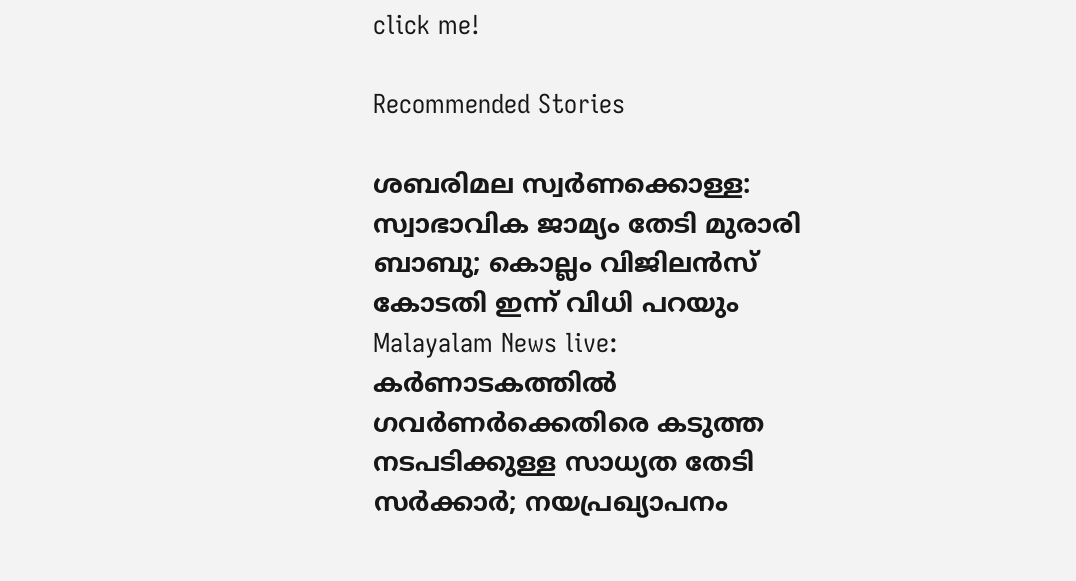click me!

Recommended Stories

ശബരിമല സ്വർണക്കൊള്ള: സ്വാഭാവിക ജാമ്യം തേടി മുരാരി ബാബു; കൊല്ലം വിജിലൻസ് കോടതി ഇന്ന് വിധി പറയും
Malayalam News live: കർണാടകത്തിൽ ഗവർണർക്കെതിരെ കടുത്ത നടപടിക്കുള്ള സാധ്യത തേടി സർക്കാർ; നയപ്രഖ്യാപനം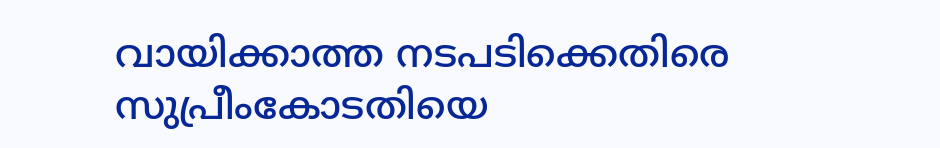വായിക്കാത്ത നടപടിക്കെതിരെ സുപ്രീംകോടതിയെ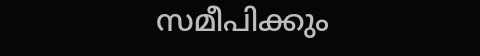സമീപിക്കും